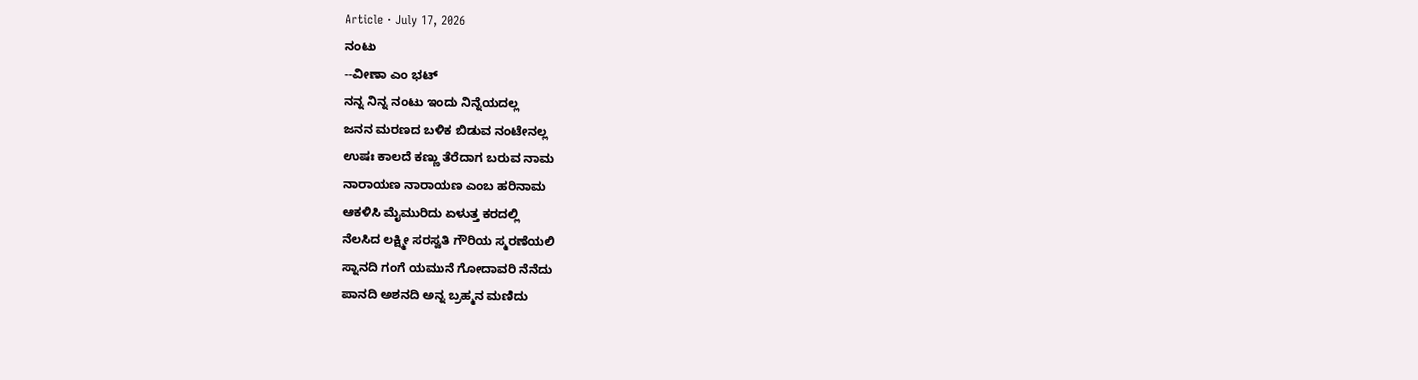Article · July 17, 2026
ನಂಟು
--ವೀಣಾ ಎಂ ಭಟ್
ನನ್ನ ನಿನ್ನ ನಂಟು ಇಂದು ನಿನ್ನೆಯದಲ್ಲ
ಜನನ ಮರಣದ ಬಳಿಕ ಬಿಡುವ ನಂಟೇನಲ್ಲ
ಉಷಃ ಕಾಲದೆ ಕಣ್ಣು ತೆರೆದಾಗ ಬರುವ ನಾಮ
ನಾರಾಯಣ ನಾರಾಯಣ ಎಂಬ ಹರಿನಾಮ
ಆಕಳಿಸಿ ಮೈಮುರಿದು ಏಳುತ್ತ ಕರದಲ್ಲಿ
ನೆಲಸಿದ ಲಕ್ಷ್ಮೀ ಸರಸ್ವತಿ ಗೌರಿಯ ಸ್ಮರಣೆಯಲಿ
ಸ್ನಾನದಿ ಗಂಗೆ ಯಮುನೆ ಗೋದಾವರಿ ನೆನೆದು
ಪಾನದಿ ಅಶನದಿ ಅನ್ನ ಬ್ರಹ್ಮನ ಮಣಿದು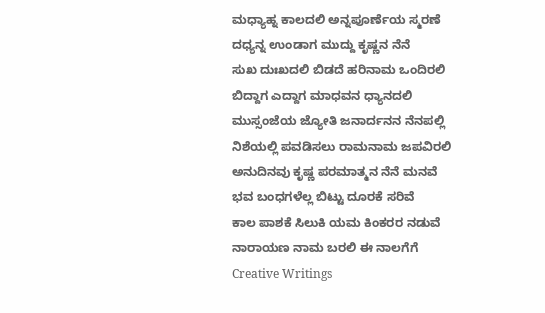ಮಧ್ಯಾಹ್ನ ಕಾಲದಲಿ ಅನ್ನಪೂರ್ಣೆಯ ಸ್ಮರಣೆ
ದಧ್ಯನ್ನ ಉಂಡಾಗ ಮುದ್ದು ಕೃಷ್ಣನ ನೆನೆ
ಸುಖ ದುಃಖದಲಿ ಬಿಡದೆ ಹರಿನಾಮ ಒಂದಿರಲಿ
ಬಿದ್ದಾಗ ಎದ್ದಾಗ ಮಾಧವನ ಧ್ಯಾನದಲಿ
ಮುಸ್ಸಂಜೆಯ ಜ್ಯೋತಿ ಜನಾರ್ದನನ ನೆನಪಲ್ಲಿ
ನಿಶೆಯಲ್ಲಿ ಪವಡಿಸಲು ರಾಮನಾಮ ಜಪವಿರಲಿ
ಅನುದಿನವು ಕೃಷ್ಣ ಪರಮಾತ್ಮನ ನೆನೆ ಮನವೆ
ಭವ ಬಂಧಗಳೆಲ್ಲ ಬಿಟ್ಟು ದೂರಕೆ ಸರಿವೆ
ಕಾಲ ಪಾಶಕೆ ಸಿಲುಕಿ ಯಮ ಕಿಂಕರರ ನಡುವೆ
ನಾರಾಯಣ ನಾಮ ಬರಲಿ ಈ ನಾಲಗೆಗೆ
Creative Writings